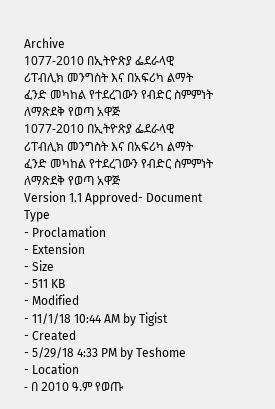Archive
1077-2010 በኢትዮጽያ ፌደራላዊ ሪፐብሊክ መንግስት እና በአፍሪካ ልማት ፈንድ መካከል የተደረገውን የብድር ስምምነት ለማጽደቅ የወጣ አዋጅ
1077-2010 በኢትዮጽያ ፌደራላዊ ሪፐብሊክ መንግስት እና በአፍሪካ ልማት ፈንድ መካከል የተደረገውን የብድር ስምምነት ለማጽደቅ የወጣ አዋጅ
Version 1.1 Approved- Document Type
- Proclamation
- Extension
- Size
- 511 KB
- Modified
- 11/1/18 10:44 AM by Tigist
- Created
- 5/29/18 4:33 PM by Teshome
- Location
- በ 2010 ዓ.ም የወጡ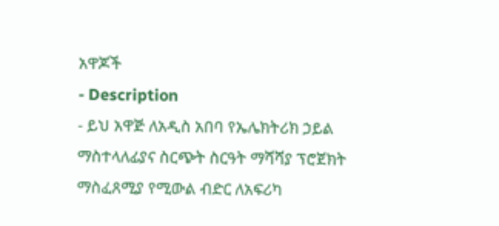አዋጆች
- Description
- ይህ አዋጅ ለአዲስ አበባ የኤሌክትሪክ ኃይል ማስተላለፊያና ስርጭት ስርዓት ማሻሻያ ፕሮጀክት ማስፈጸሚያ የሚውል ብድር ለአፍሪካ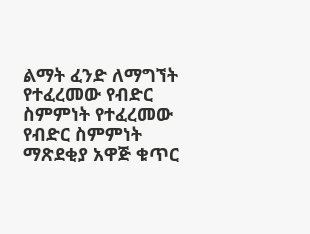ልማት ፈንድ ለማግኘት የተፈረመው የብድር ስምምነት የተፈረመው የብድር ስምምነት ማጽደቂያ አዋጅ ቁጥር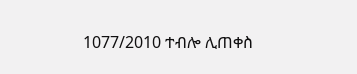1077/2010 ተብሎ ሊጠቀስ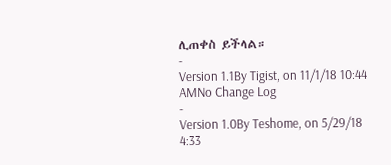ሊጠቀስ ይችላል።
-
Version 1.1By Tigist, on 11/1/18 10:44 AMNo Change Log
-
Version 1.0By Teshome, on 5/29/18 4:33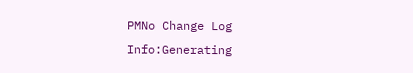PMNo Change Log
Info:Generating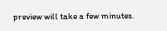preview will take a few minutes.